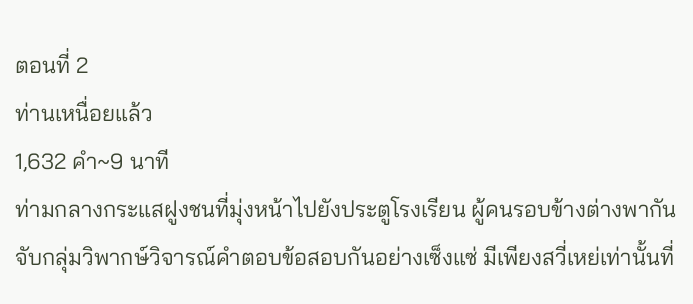ตอนที่ 2
ท่านเหนื่อยแล้ว
1,632 คำ~9 นาที
ท่ามกลางกระแสฝูงชนที่มุ่งหน้าไปยังประตูโรงเรียน ผู้คนรอบข้างต่างพากันจับกลุ่มวิพากษ์วิจารณ์คำตอบข้อสอบกันอย่างเซ็งแซ่ มีเพียงสวี่เหย่เท่านั้นที่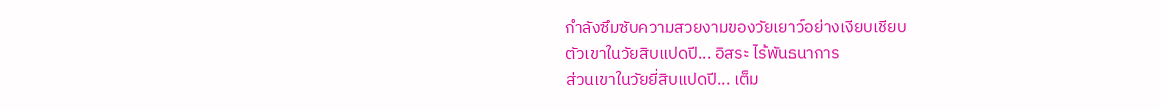กำลังซึมซับความสวยงามของวัยเยาว์อย่างเงียบเชียบ
ตัวเขาในวัยสิบแปดปี... อิสระ ไร้พันธนาการ
ส่วนเขาในวัยยี่สิบแปดปี... เต็ม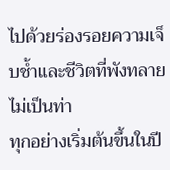ไปด้วยร่องรอยความเจ็บช้ำและชีวิตที่พังทลายไม่เป็นท่า
ทุกอย่างเริ่มต้นขึ้นในปี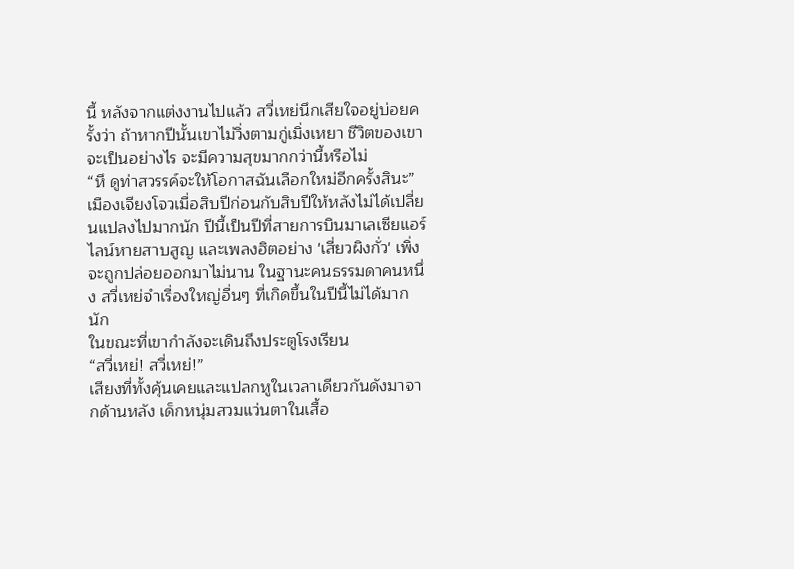นี้ หลังจากแต่งงานไปแล้ว สวี่เหย่นึกเสียใจอยู่บ่อยครั้งว่า ถ้าหากปีนั้นเขาไม่วิ่งตามกู่เมิ่งเหยา ชีวิตของเขาจะเป็นอย่างไร จะมีความสุขมากกว่านี้หรือไม่
“หึ ดูท่าสวรรค์จะให้โอกาสฉันเลือกใหม่อีกครั้งสินะ”
เมืองเจียงโจวเมื่อสิบปีก่อนกับสิบปีให้หลังไม่ได้เปลี่ยนแปลงไปมากนัก ปีนี้เป็นปีที่สายการบินมาเลเซียแอร์ไลน์หายสาบสูญ และเพลงฮิตอย่าง 'เสี่ยวผิงกั่ว' เพิ่งจะถูกปล่อยออกมาไม่นาน ในฐานะคนธรรมดาคนหนึ่ง สวี่เหย่จำเรื่องใหญ่อื่นๆ ที่เกิดขึ้นในปีนี้ไม่ได้มากนัก
ในขณะที่เขากำลังจะเดินถึงประตูโรงเรียน
“สวี่เหย่! สวี่เหย่!”
เสียงที่ทั้งคุ้นเคยและแปลกหูในเวลาเดียวกันดังมาจากด้านหลัง เด็กหนุ่มสวมแว่นตาในเสื้อ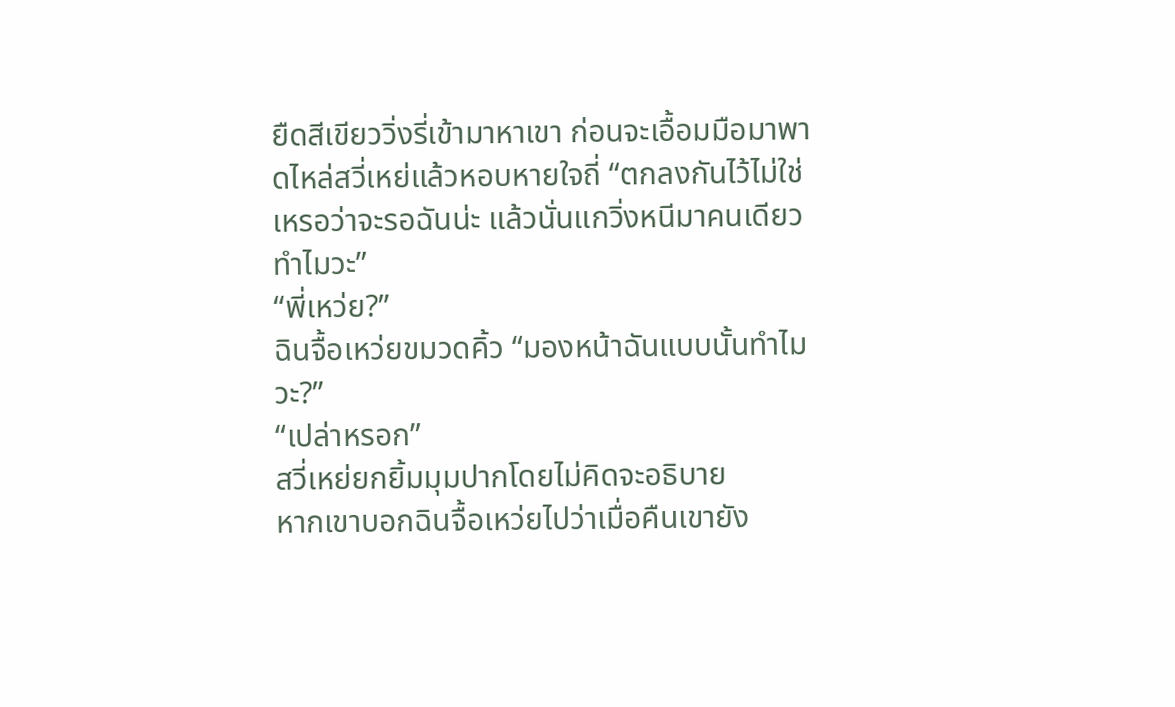ยืดสีเขียววิ่งรี่เข้ามาหาเขา ก่อนจะเอื้อมมือมาพาดไหล่สวี่เหย่แล้วหอบหายใจถี่ “ตกลงกันไว้ไม่ใช่เหรอว่าจะรอฉันน่ะ แล้วนั่นแกวิ่งหนีมาคนเดียวทำไมวะ”
“พี่เหว่ย?”
ฉินจื้อเหว่ยขมวดคิ้ว “มองหน้าฉันแบบนั้นทำไมวะ?”
“เปล่าหรอก”
สวี่เหย่ยกยิ้มมุมปากโดยไม่คิดจะอธิบาย
หากเขาบอกฉินจื้อเหว่ยไปว่าเมื่อคืนเขายัง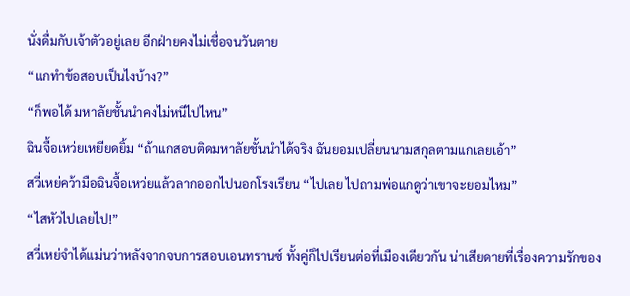นั่งดื่มกับเจ้าตัวอยู่เลย อีกฝ่ายคงไม่เชื่อจนวันตาย
“แกทำข้อสอบเป็นไงบ้าง?”
“ก็พอได้ มหาลัยชั้นนำคงไม่หนีไปไหน”
ฉินจื้อเหว่ยเหยียดยิ้ม “ถ้าแกสอบติดมหาลัยชั้นนำได้จริง ฉันยอมเปลี่ยนนามสกุลตามแกเลยเอ้า”
สวี่เหย่คว้ามือฉินจื้อเหว่ยแล้วลากออกไปนอกโรงเรียน “ไปเลย ไปถามพ่อแกดูว่าเขาจะยอมไหม”
“ไสหัวไปเลยไป!”
สวี่เหย่จำได้แม่นว่าหลังจากจบการสอบเอนทรานซ์ ทั้งคู่ก็ไปเรียนต่อที่เมืองเดียวกัน น่าเสียดายที่เรื่องความรักของ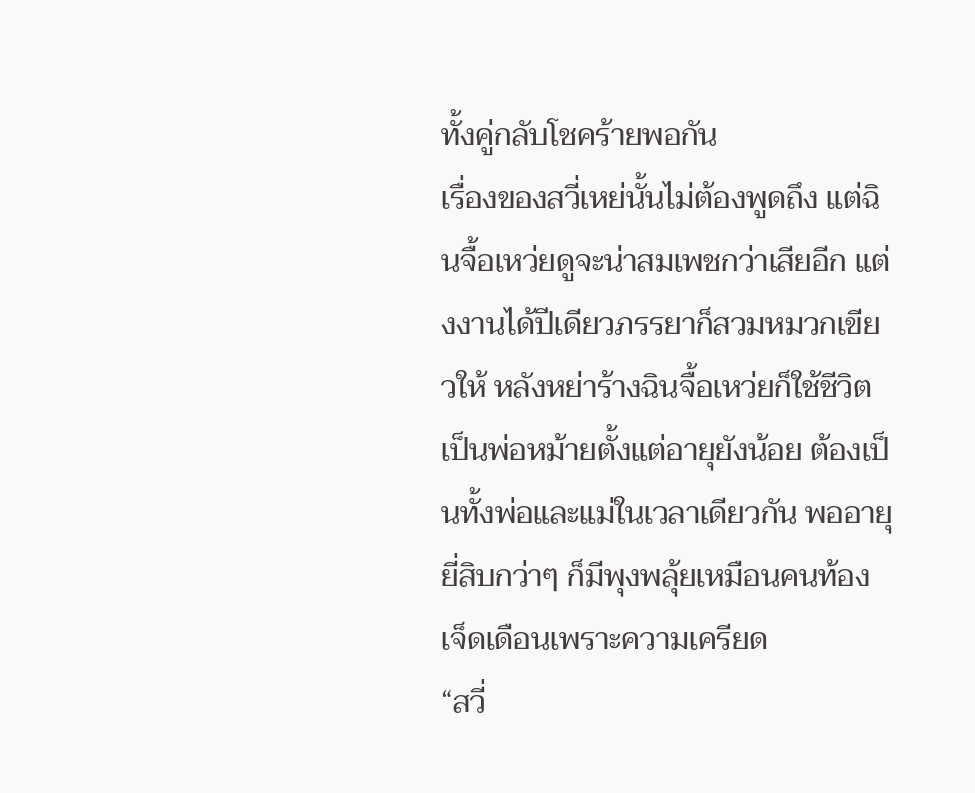ทั้งคู่กลับโชคร้ายพอกัน
เรื่องของสวี่เหย่นั้นไม่ต้องพูดถึง แต่ฉินจื้อเหว่ยดูจะน่าสมเพชกว่าเสียอีก แต่งงานได้ปีเดียวภรรยาก็สวมหมวกเขียวให้ หลังหย่าร้างฉินจื้อเหว่ยก็ใช้ชีวิตเป็นพ่อหม้ายตั้งแต่อายุยังน้อย ต้องเป็นทั้งพ่อและแม่ในเวลาเดียวกัน พออายุยี่สิบกว่าๆ ก็มีพุงพลุ้ยเหมือนคนท้องเจ็ดเดือนเพราะความเครียด
“สวี่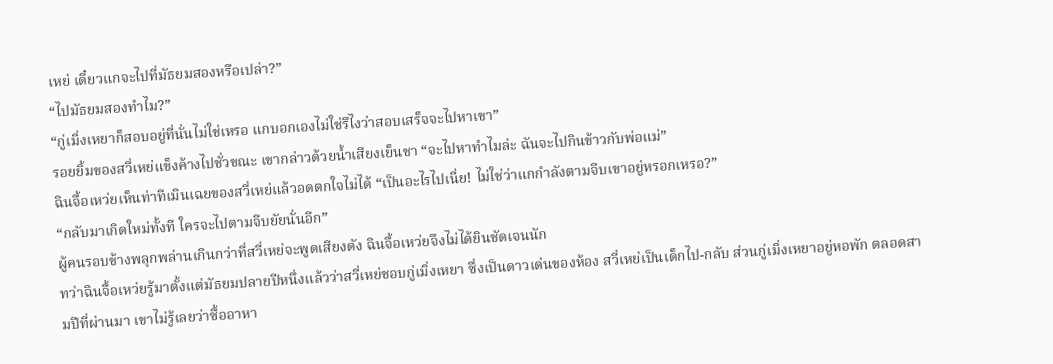เหย่ เดี๋ยวแกจะไปที่มัธยมสองหรือเปล่า?”
“ไปมัธยมสองทำไม?”
“กู่เมิ่งเหยาก็สอบอยู่ที่นั่นไม่ใช่เหรอ แกบอกเองไม่ใช่รึไงว่าสอบเสร็จจะไปหาเขา”
รอยยิ้มของสวี่เหย่แข็งค้างไปชั่วขณะ เขากล่าวด้วยน้ำเสียงเย็นชา “จะไปหาทำไมล่ะ ฉันจะไปกินข้าวกับพ่อแม่”
ฉินจื้อเหว่ยเห็นท่าทีเมินเฉยของสวี่เหย่แล้วอดตกใจไม่ได้ “เป็นอะไรไปเนี่ย! ไม่ใช่ว่าแกกำลังตามจีบเขาอยู่หรอกเหรอ?”
“กลับมาเกิดใหม่ทั้งที ใครจะไปตามจีบยัยนั่นอีก”
ผู้คนรอบข้างพลุกพล่านเกินกว่าที่สวี่เหย่จะพูดเสียงดัง ฉินจื้อเหว่ยจึงไม่ได้ยินชัดเจนนัก
ทว่าฉินจื้อเหว่ยรู้มาตั้งแต่มัธยมปลายปีหนึ่งแล้วว่าสวี่เหย่ชอบกู่เมิ่งเหยา ซึ่งเป็นดาวเด่นของห้อง สวี่เหย่เป็นเด็กไป-กลับ ส่วนกู่เมิ่งเหยาอยู่หอพัก ตลอดสามปีที่ผ่านมา เขาไม่รู้เลยว่าซื้ออาหา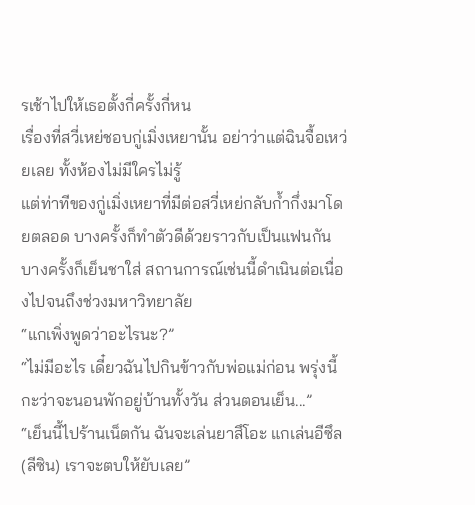รเช้าไปให้เธอตั้งกี่ครั้งกี่หน
เรื่องที่สวี่เหย่ชอบกู่เมิ่งเหยานั้น อย่าว่าแต่ฉินจื้อเหว่ยเลย ทั้งห้องไม่มีใครไม่รู้
แต่ท่าทีของกู่เมิ่งเหยาที่มีต่อสวี่เหย่กลับก้ำกึ่งมาโดยตลอด บางครั้งก็ทำตัวดีด้วยราวกับเป็นแฟนกัน บางครั้งก็เย็นชาใส่ สถานการณ์เช่นนี้ดำเนินต่อเนื่องไปจนถึงช่วงมหาวิทยาลัย
“แกเพิ่งพูดว่าอะไรนะ?”
“ไม่มีอะไร เดี๋ยวฉันไปกินข้าวกับพ่อแม่ก่อน พรุ่งนี้กะว่าจะนอนพักอยู่บ้านทั้งวัน ส่วนตอนเย็น...”
“เย็นนี้ไปร้านเน็ตกัน ฉันจะเล่นยาสึโอะ แกเล่นอีซึล (ลีซิน) เราจะตบให้ยับเลย”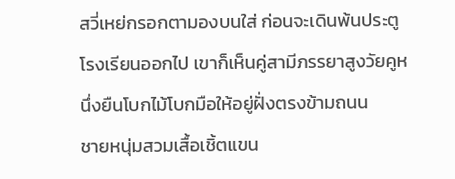สวี่เหย่กรอกตามองบนใส่ ก่อนจะเดินพ้นประตูโรงเรียนออกไป เขาก็เห็นคู่สามีภรรยาสูงวัยคูหนึ่งยืนโบกไม้โบกมือให้อยู่ฝั่งตรงข้ามถนน
ชายหนุ่มสวมเสื้อเชิ้ตแขน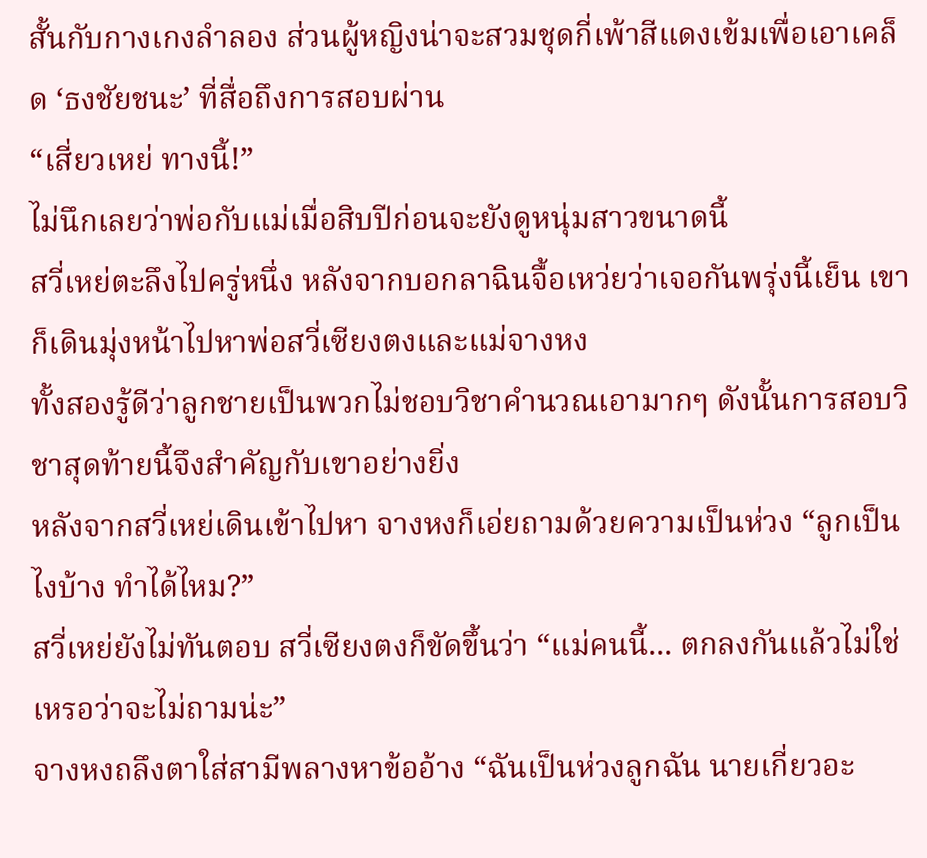สั้นกับกางเกงลำลอง ส่วนผู้หญิงน่าจะสวมชุดกี่เพ้าสีแดงเข้มเพื่อเอาเคล็ด ‘ธงชัยชนะ’ ที่สื่อถึงการสอบผ่าน
“เสี่ยวเหย่ ทางนี้!”
ไม่นึกเลยว่าพ่อกับแม่เมื่อสิบปีก่อนจะยังดูหนุ่มสาวขนาดนี้
สวี่เหย่ตะลึงไปครู่หนึ่ง หลังจากบอกลาฉินจื้อเหว่ยว่าเจอกันพรุ่งนี้เย็น เขาก็เดินมุ่งหน้าไปหาพ่อสวี่เซียงตงและแม่จางหง
ทั้งสองรู้ดีว่าลูกชายเป็นพวกไม่ชอบวิชาคำนวณเอามากๆ ดังนั้นการสอบวิชาสุดท้ายนี้จึงสำคัญกับเขาอย่างยิ่ง
หลังจากสวี่เหย่เดินเข้าไปหา จางหงก็เอ่ยถามด้วยความเป็นห่วง “ลูกเป็นไงบ้าง ทำได้ไหม?”
สวี่เหย่ยังไม่ทันตอบ สวี่เซียงตงก็ขัดขึ้นว่า “แม่คนนี้... ตกลงกันแล้วไม่ใช่เหรอว่าจะไม่ถามน่ะ”
จางหงถลึงตาใส่สามีพลางหาข้ออ้าง “ฉันเป็นห่วงลูกฉัน นายเกี่ยวอะ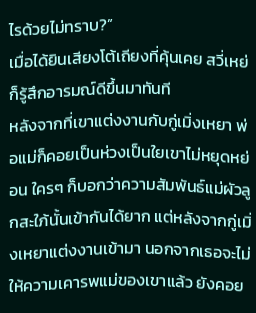ไรด้วยไม่ทราบ?”
เมื่อได้ยินเสียงโต้เถียงที่คุ้นเคย สวี่เหย่ก็รู้สึกอารมณ์ดีขึ้นมาทันที
หลังจากที่เขาแต่งงานกับกู่เมิ่งเหยา พ่อแม่ก็คอยเป็นห่วงเป็นใยเขาไม่หยุดหย่อน ใครๆ ก็บอกว่าความสัมพันธ์แม่ผัวลูกสะใภ้นั้นเข้ากันได้ยาก แต่หลังจากกู่เมิ่งเหยาแต่งงานเข้ามา นอกจากเธอจะไม่ให้ความเคารพแม่ของเขาแล้ว ยังคอย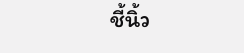ชี้นิ้ว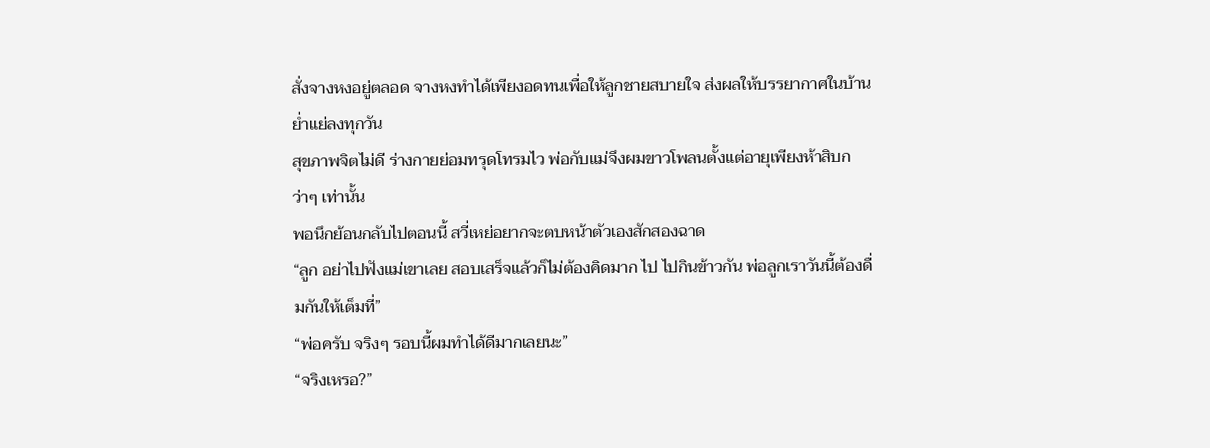สั่งจางหงอยู่ตลอด จางหงทำได้เพียงอดทนเพื่อให้ลูกชายสบายใจ ส่งผลให้บรรยากาศในบ้านย่ำแย่ลงทุกวัน
สุขภาพจิตไม่ดี ร่างกายย่อมทรุดโทรมไว พ่อกับแม่จึงผมขาวโพลนตั้งแต่อายุเพียงห้าสิบกว่าๆ เท่านั้น
พอนึกย้อนกลับไปตอนนี้ สวี่เหย่อยากจะตบหน้าตัวเองสักสองฉาด
“ลูก อย่าไปฟังแม่เขาเลย สอบเสร็จแล้วก็ไม่ต้องคิดมาก ไป ไปกินข้าวกัน พ่อลูกเราวันนี้ต้องดื่มกันให้เต็มที่”
“พ่อครับ จริงๆ รอบนี้ผมทำได้ดีมากเลยนะ”
“จริงเหรอ?”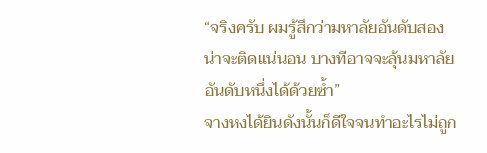“จริงครับ ผมรู้สึกว่ามหาลัยอันดับสองน่าจะติดแน่นอน บางทีอาจจะลุ้นมหาลัยอันดับหนึ่งได้ด้วยซ้ำ”
จางหงได้ยินดังนั้นก็ดีใจจนทำอะไรไม่ถูก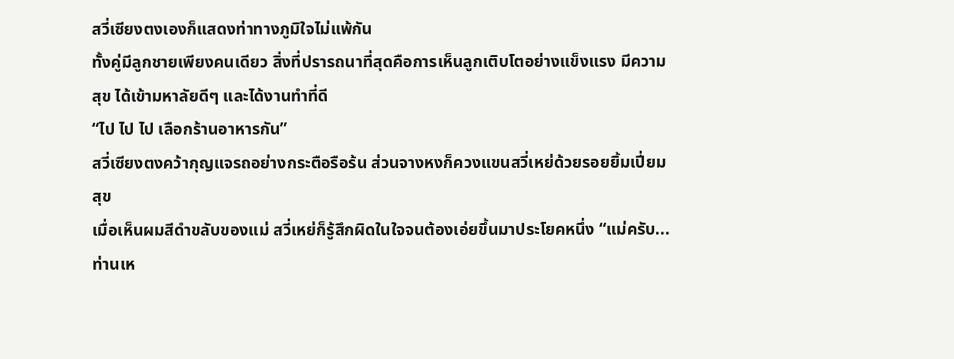สวี่เซียงตงเองก็แสดงท่าทางภูมิใจไม่แพ้กัน
ทั้งคู่มีลูกชายเพียงคนเดียว สิ่งที่ปรารถนาที่สุดคือการเห็นลูกเติบโตอย่างแข็งแรง มีความสุข ได้เข้ามหาลัยดีๆ และได้งานทำที่ดี
“ไป ไป ไป เลือกร้านอาหารกัน”
สวี่เซียงตงคว้ากุญแจรถอย่างกระตือรือร้น ส่วนจางหงก็ควงแขนสวี่เหย่ด้วยรอยยิ้มเปี่ยมสุข
เมื่อเห็นผมสีดำขลับของแม่ สวี่เหย่ก็รู้สึกผิดในใจจนต้องเอ่ยขึ้นมาประโยคหนึ่ง “แม่ครับ... ท่านเห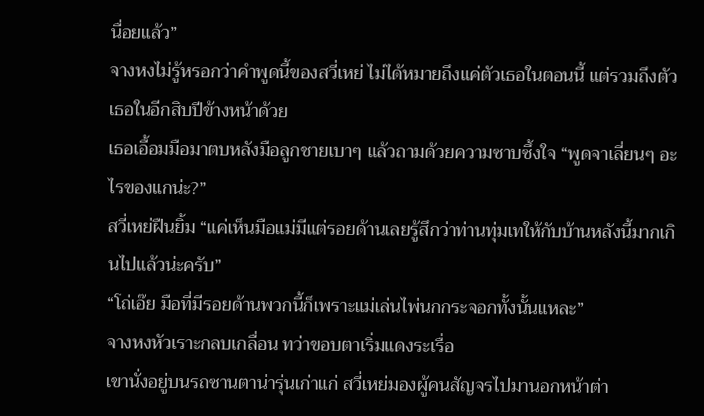นื่อยแล้ว”
จางหงไม่รู้หรอกว่าคำพูดนี้ของสวี่เหย่ ไม่ได้หมายถึงแค่ตัวเธอในตอนนี้ แต่รวมถึงตัวเธอในอีกสิบปีข้างหน้าด้วย
เธอเอื้อมมือมาตบหลังมือลูกชายเบาๆ แล้วถามด้วยความซาบซึ้งใจ “พูดจาเลี่ยนๆ อะไรของแกน่ะ?”
สวี่เหย่ฝืนยิ้ม “แค่เห็นมือแม่มีแต่รอยด้านเลยรู้สึกว่าท่านทุ่มเทให้กับบ้านหลังนี้มากเกินไปแล้วน่ะครับ”
“โถ่เอ๊ย มือที่มีรอยด้านพวกนี้ก็เพราะแม่เล่นไพ่นกกระจอกทั้งนั้นแหละ”
จางหงหัวเราะกลบเกลื่อน ทว่าขอบตาเริ่มแดงระเรื่อ
เขานั่งอยู่บนรถซานตาน่ารุ่นเก่าแก่ สวี่เหย่มองผู้คนสัญจรไปมานอกหน้าต่า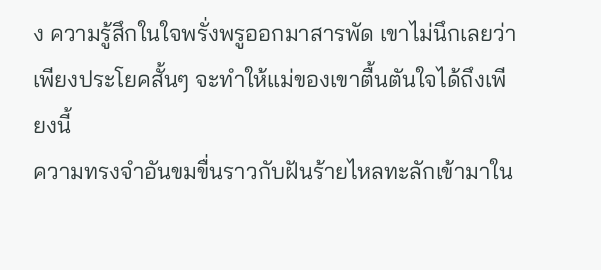ง ความรู้สึกในใจพรั่งพรูออกมาสารพัด เขาไม่นึกเลยว่าเพียงประโยคสั้นๆ จะทำให้แม่ของเขาตื้นตันใจได้ถึงเพียงนี้
ความทรงจำอันขมขื่นราวกับฝันร้ายไหลทะลักเข้ามาใน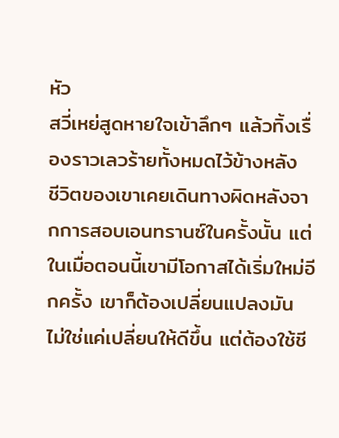หัว
สวี่เหย่สูดหายใจเข้าลึกๆ แล้วทิ้งเรื่องราวเลวร้ายทั้งหมดไว้ข้างหลัง
ชีวิตของเขาเคยเดินทางผิดหลังจากการสอบเอนทรานซ์ในครั้งนั้น แต่ในเมื่อตอนนี้เขามีโอกาสได้เริ่มใหม่อีกครั้ง เขาก็ต้องเปลี่ยนแปลงมัน ไม่ใช่แค่เปลี่ยนให้ดีขึ้น แต่ต้องใช้ชี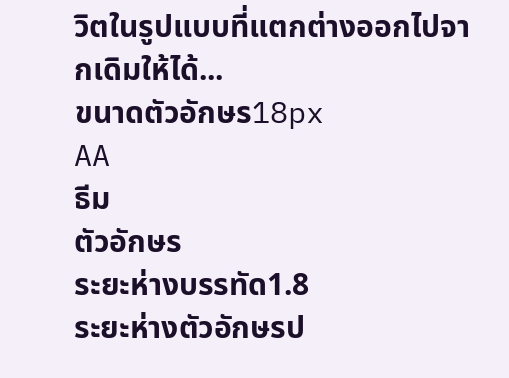วิตในรูปแบบที่แตกต่างออกไปจากเดิมให้ได้...
ขนาดตัวอักษร18px
AA
ธีม
ตัวอักษร
ระยะห่างบรรทัด1.8
ระยะห่างตัวอักษรป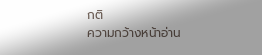กติ
ความกว้างหน้าอ่าน